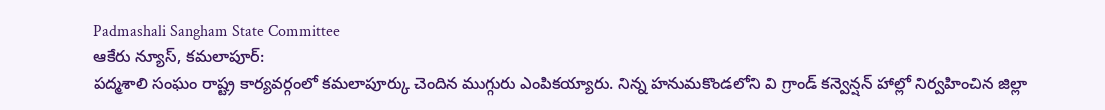Padmashali Sangham State Committee
ఆకేరు న్యూస్, కమలాపూర్:
పద్మశాలి సంఘం రాష్ట్ర కార్యవర్గంలో కమలాపూర్కు చెందిన ముగ్గురు ఎంపికయ్యారు. నిన్న హనుమకొండలోని వి గ్రాండ్ కన్వెన్షన్ హాల్లో నిర్వహించిన జిల్లా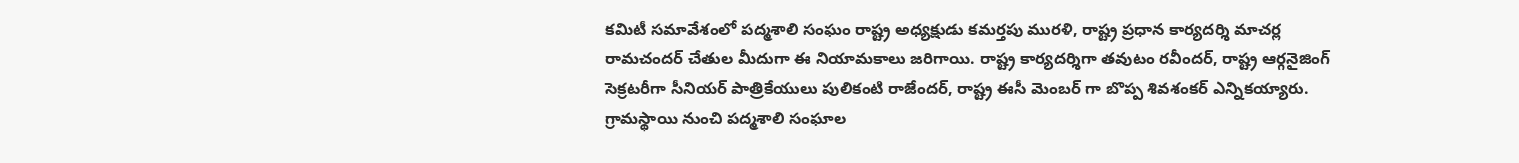కమిటీ సమావేశంలో పద్మశాలి సంఘం రాష్ట్ర అధ్యక్షుడు కమర్తపు మురళి, రాష్ట్ర ప్రధాన కార్యదర్శి మాచర్ల రామచందర్ చేతుల మీదుగా ఈ నియామకాలు జరిగాయి. రాష్ట్ర కార్యదర్శిగా తవుటం రవీందర్, రాష్ట్ర ఆర్గనైజింగ్ సెక్రటరీగా సీనియర్ పాత్రికేయులు పులికంటి రాజేందర్, రాష్ట్ర ఈసీ మెంబర్ గా బొప్ప శివశంకర్ ఎన్నికయ్యారు. గ్రామస్థాయి నుంచి పద్మశాలి సంఘాల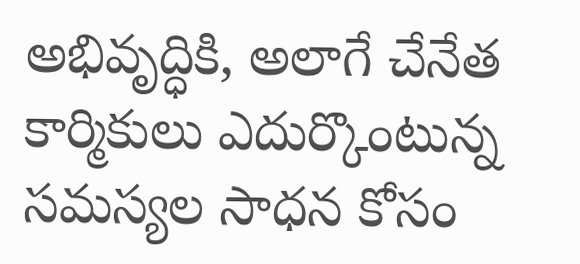అభివృద్ధికి, అలాగే చేనేత కార్మికులు ఎదుర్కొంటున్న సమస్యల సాధన కోసం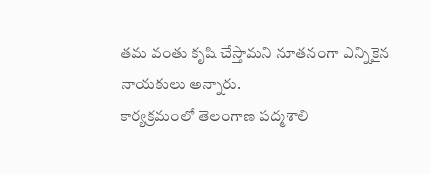తమ వంతు కృషి చేస్తామని నూతనంగా ఎన్నికైన నాయకులు అన్నారు.
కార్యక్రమంలో తెలంగాణ పద్మశాలి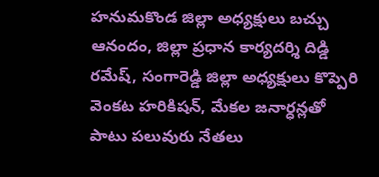హనుమకొండ జిల్లా అధ్యక్షులు బచ్చు ఆనందం, జిల్లా ప్రధాన కార్యదర్శి దిడ్డి రమేష్, సంగారెడ్డి జిల్లా అధ్యక్షులు కొప్పెరి వెంకట హరికిషన్, మేకల జనార్ధన్లతో పాటు పలువురు నేతలు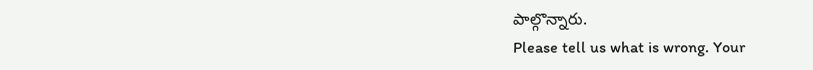పాల్గొన్నారు.
Please tell us what is wrong. Your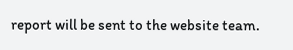report will be sent to the website team.